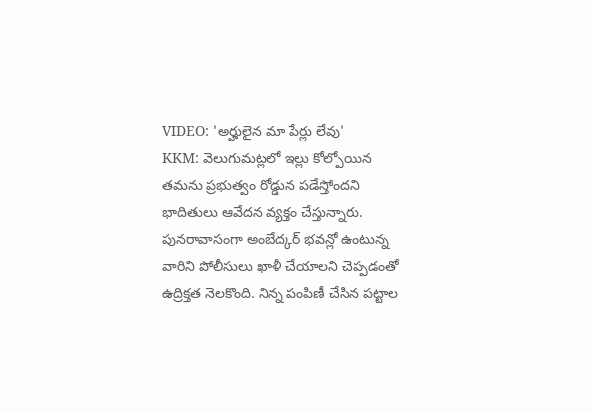VIDEO: 'అర్హులైన మా పేర్లు లేవు'
KKM: వెలుగుమట్లలో ఇల్లు కోల్పోయిన తమను ప్రభుత్వం రోడ్డున పడేస్తోందని భాదితులు ఆవేదన వ్యక్తం చేస్తున్నారు. పునరావాసంగా అంబేద్కర్ భవన్లో ఉంటున్న వారిని పోలీసులు ఖాళీ చేయాలని చెప్పడంతో ఉద్రిక్తత నెలకొంది. నిన్న పంపిణీ చేసిన పట్టాల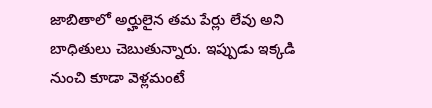జాబితాలో అర్హులైన తమ పేర్లు లేవు అని బాధితులు చెబుతున్నారు. ఇప్పుడు ఇక్కడి నుంచి కూడా వెళ్లమంటే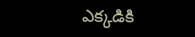ఎక్కడికి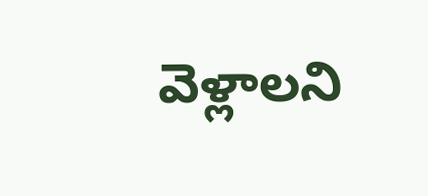వెళ్లాలని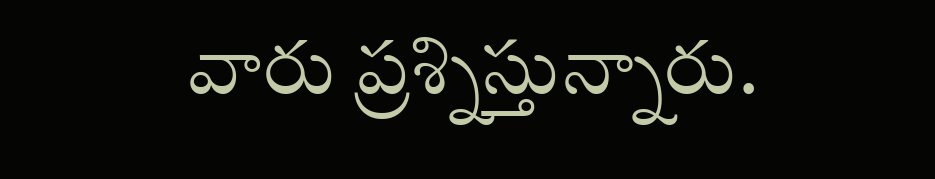వారు ప్రశ్నిస్తున్నారు.